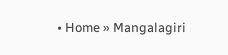• Home » Mangalagiri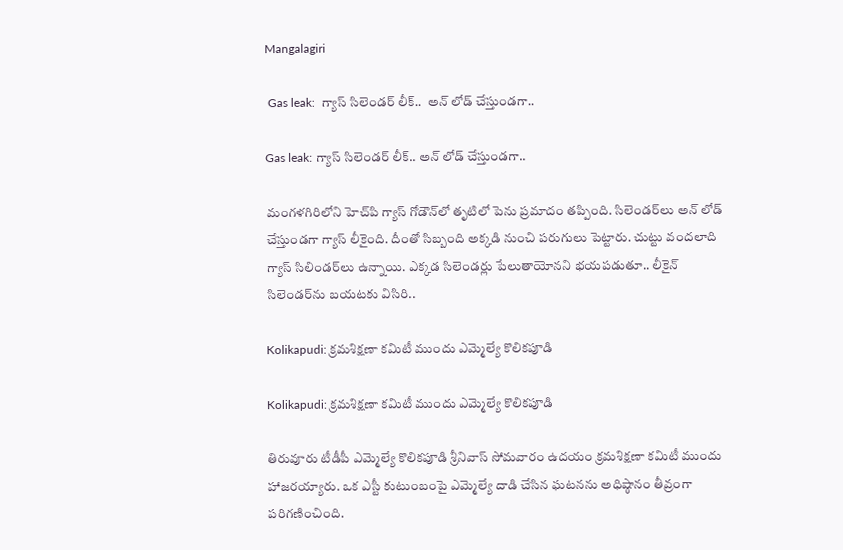Mangalagiri

 Gas leak:  గ్యాస్ సిలెండర్ లీక్..  అన్ లోడ్ చేస్తుండగా..

Gas leak: గ్యాస్ సిలెండర్ లీక్.. అన్ లోడ్ చేస్తుండగా..

మంగళగిరిలోని హెచ్‌పి గ్యాస్ గోడౌన్‌లో తృటిలో పెను ప్రమాదం తప్పింది. సిలెండర్‌లు అన్ లోడ్ చేస్తుండగా గ్యాస్ లీకైంది. దీంతో సిబ్బంది అక్కడి నుంచి పరుగులు పెట్టారు. చుట్టు వందలాది గ్యాస్ సిలిండర్‌లు ఉన్నాయి. ఎక్కడ సిలెండర్లు పేలుతాయోనని భయపడుతూ.. లీకైన్ సిలెండర్‌ను బయటకు విసిరి..

Kolikapudi: క్రమశిక్షణా కమిటీ ముందు ఎమ్మెల్యే కొలికపూడి

Kolikapudi: క్రమశిక్షణా కమిటీ ముందు ఎమ్మెల్యే కొలికపూడి

తిరువూరు టీడీపీ ఎమ్మెల్యే కొలికపూడి శ్రీనివాస్ సోమవారం ఉదయం క్రమశిక్షణా కమిటీ ముందు హాజరయ్యారు. ఒక ఎస్టీ కుటుంబంపై ఎమ్మెల్యే దాడి చేసిన ఘటనను అధిష్ఠానం తీవ్రంగా పరిగణించింది.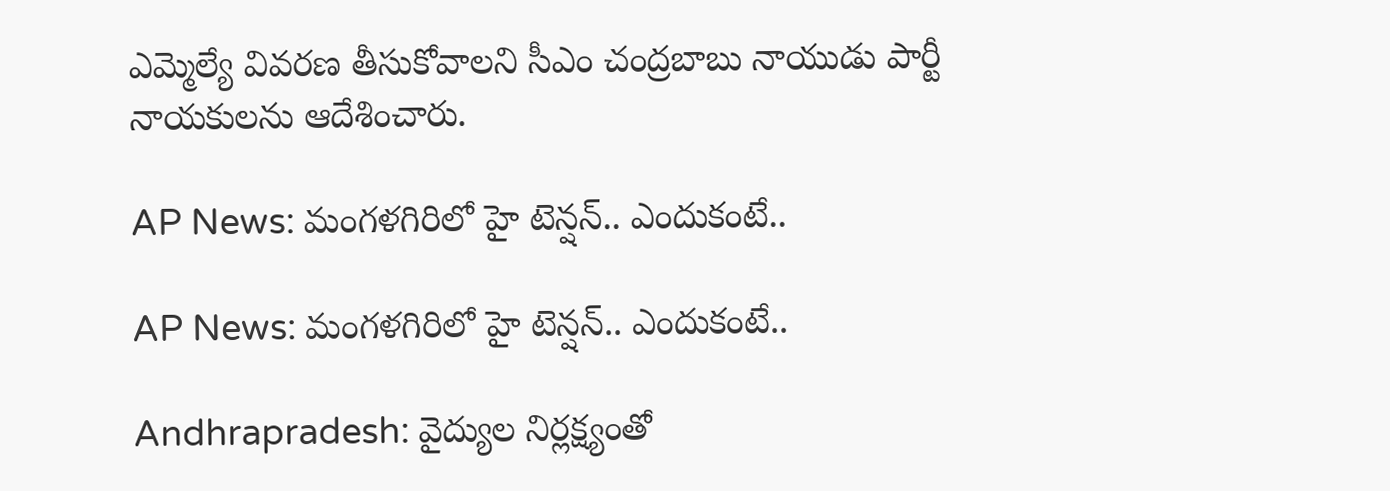ఎమ్మెల్యే వివరణ తీసుకోవాలని సీఎం చంద్రబాబు నాయుడు పార్టీ నాయకులను ఆదేశించారు.

AP News: మంగళగిరిలో హై టెన్షన్.. ఎందుకంటే..

AP News: మంగళగిరిలో హై టెన్షన్.. ఎందుకంటే..

Andhrapradesh: వైద్యుల నిర్లక్ష్యంతో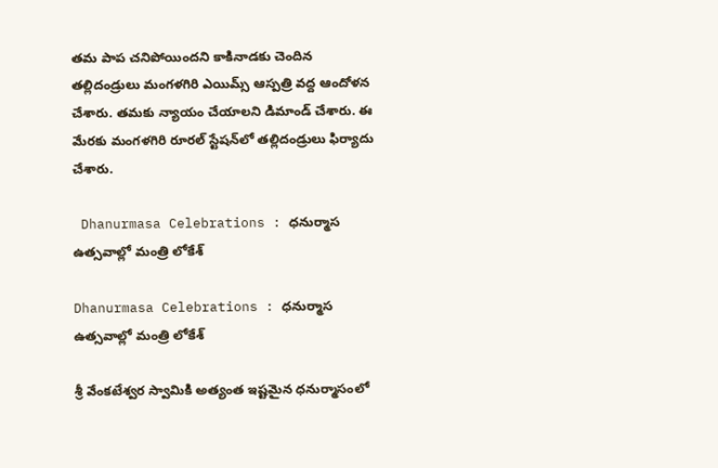తమ పాప చనిపోయిందని కాకినాడకు చెందిన తల్లిదండ్రులు మంగళగిరి ఎయిమ్స్ ఆస్పత్రి వద్ద ఆందోళన చేశారు. తమకు న్యాయం చేయాలని డిమాండ్ చేశారు. ఈ మేరకు మంగళగిరి రూరల్ స్టేషన్‌లో తల్లిదండ్రులు ఫిర్యాదు చేశారు.

 Dhanurmasa Celebrations : ధనుర్మాస ఉత్సవాల్లో మంత్రి లోకేశ్‌

Dhanurmasa Celebrations : ధనుర్మాస ఉత్సవాల్లో మంత్రి లోకేశ్‌

శ్రీ వేంకటేశ్వర స్వామికి అత్యంత ఇష్టమైన ధనుర్మాసంలో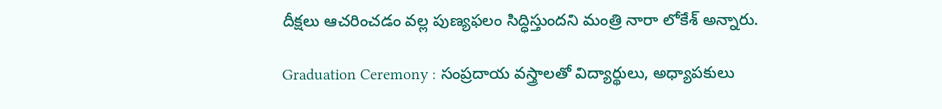దీక్షలు ఆచరించడం వల్ల పుణ్యఫలం సిద్ధిస్తుందని మంత్రి నారా లోకేశ్‌ అన్నారు.

Graduation Ceremony : సంప్రదాయ వస్త్రాలతో విద్యార్థులు, అధ్యాపకులు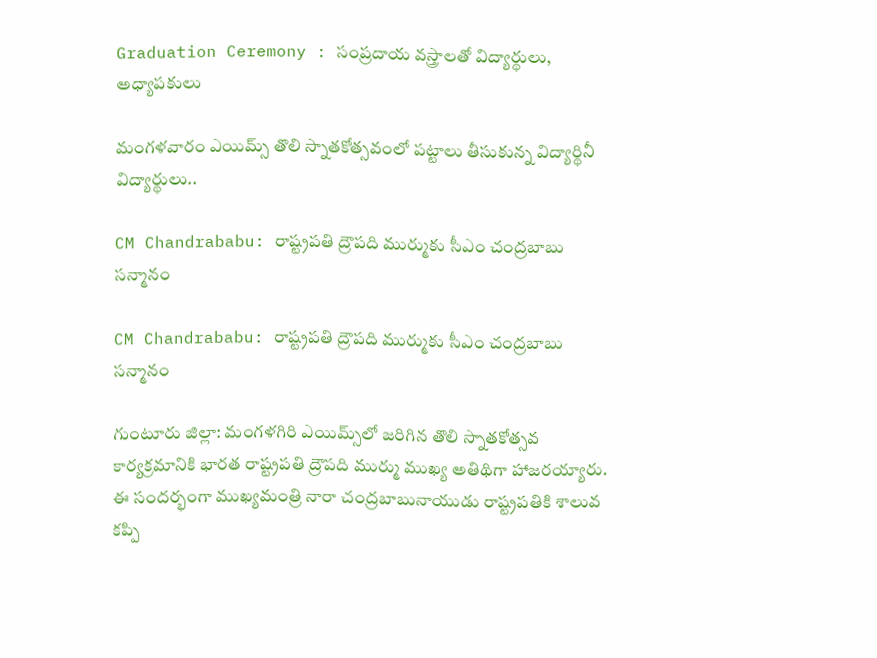Graduation Ceremony : సంప్రదాయ వస్త్రాలతో విద్యార్థులు, అధ్యాపకులు

మంగళవారం ఎయిమ్స్‌ తొలి స్నాతకోత్సవంలో పట్టాలు తీసుకున్న విద్యార్థినీ విద్యార్థులు..

CM Chandrababu: రాష్ట్రపతి ద్రౌపది ముర్ముకు సీఎం చంద్రబాబు సన్మానం

CM Chandrababu: రాష్ట్రపతి ద్రౌపది ముర్ముకు సీఎం చంద్రబాబు సన్మానం

గుంటూరు జిల్లా: మంగళగిరి ఎయిమ్స్‌‌లో జరిగిన తొలి స్నాతకోత్సవ కార్యక్రమానికి భారత రాష్ట్రపతి ద్రౌపది ముర్ము ముఖ్య అతిథిగా హాజరయ్యారు. ఈ సందర్భంగా ముఖ్యమంత్రి నారా చంద్రబాబునాయుడు రాష్ట్రపతికి శాలువ కప్పి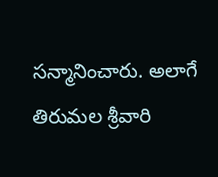సన్మానించారు. అలాగే తిరుమల శ్రీవారి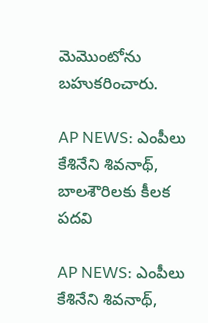మెమొంటోను బహుకరించారు.

AP NEWS: ఎంపీలు కేశినేని శివ‌నాథ్‌, బాల‌శౌరిలకు కీలక ప‌ద‌వి

AP NEWS: ఎంపీలు కేశినేని శివ‌నాథ్‌,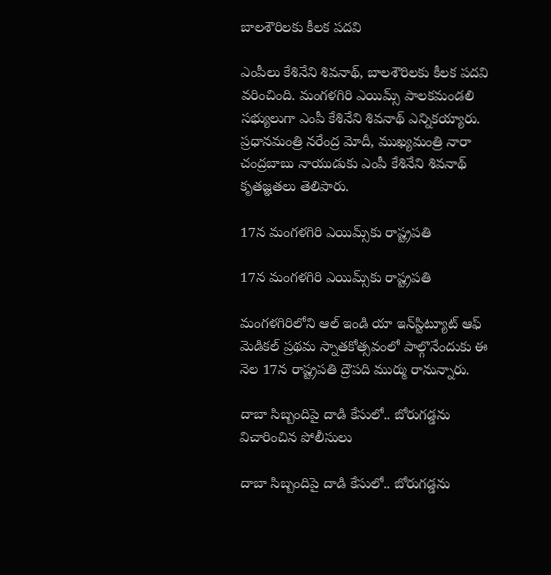బాల‌శౌరిలకు కీలక ప‌ద‌వి

ఎంపీలు కేశినేని శివ‌నాథ్‌, బాల‌శౌరిలకు కీలక ప‌ద‌వి వరించింది. మంగ‌ళ‌గిరి ఎయిమ్స్ పాల‌క‌మండ‌లి స‌భ్యులుగా ఎంపీ కేశినేని శివ‌నాథ్ ఎన్నికయ్యారు. ప్రధానమంత్రి న‌రేంద్ర మోదీ, ముఖ్యమంత్రి నారా చంద్రబాబు నాయుడుకు ఎంపీ కేశినేని శివ‌నాథ్ కృత‌జ్ఞత‌లు తెలిపారు.

17న మంగళగిరి ఎయిమ్స్‌కు రాష్ట్రపతి

17న మంగళగిరి ఎయిమ్స్‌కు రాష్ట్రపతి

మంగళగిరిలోని ఆల్‌ ఇండి యా ఇన్‌స్టిట్యూట్‌ ఆఫ్‌ మెడికల్‌ ప్రథమ స్నాతకోత్సవంలో పాల్గొనేందుకు ఈ నెల 17న రాష్ట్రపతి ద్రౌపది ముర్ము రానున్నారు.

దాబా సిబ్బందిపై దాడి కేసులో.. బోరుగడ్డను విచారించిన పోలీసులు

దాబా సిబ్బందిపై దాడి కేసులో.. బోరుగడ్డను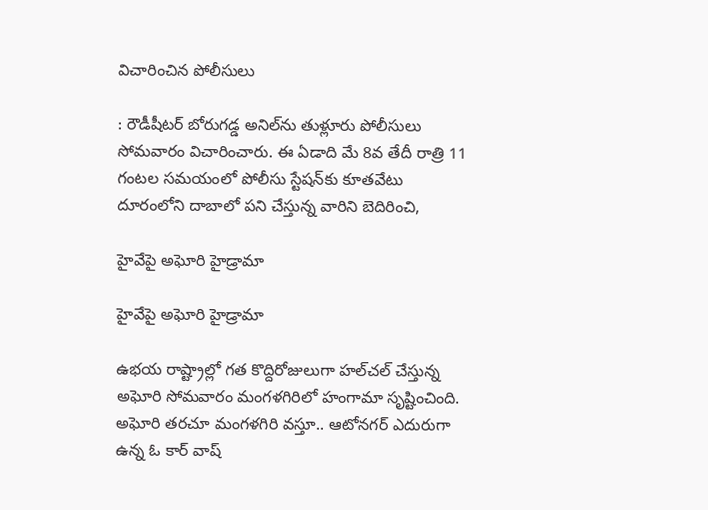విచారించిన పోలీసులు

: రౌడీషీటర్‌ బోరుగడ్డ అనిల్‌ను తుళ్లూరు పోలీసులు సోమవారం విచారించారు. ఈ ఏడాది మే 8వ తేదీ రాత్రి 11 గంటల సమయంలో పోలీసు స్టేషన్‌కు కూతవేటు దూరంలోని దాబాలో పని చేస్తున్న వారిని బెదిరించి,

హైవేపై అఘోరి హైడ్రామా

హైవేపై అఘోరి హైడ్రామా

ఉభయ రాష్ట్రాల్లో గత కొద్దిరోజులుగా హల్‌చల్‌ చేస్తున్న అఘోరి సోమవారం మంగళగిరిలో హంగామా సృష్టించింది. అఘోరి తరచూ మంగళగిరి వస్తూ.. ఆటోనగర్‌ ఎదురుగా ఉన్న ఓ కార్‌ వాష్‌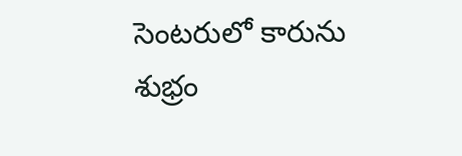సెంటరులో కారును శుభ్రం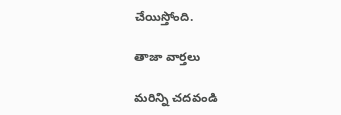చేయిస్తోంది.

తాజా వార్తలు

మరిన్ని చదవండి